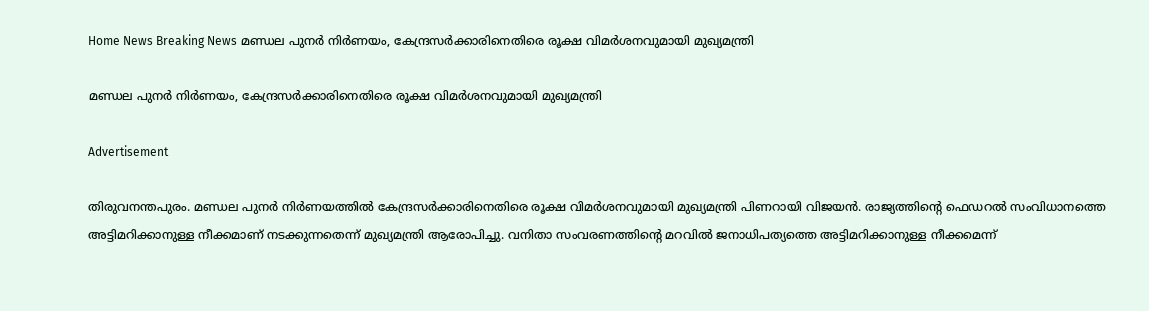Home News Breaking News മണ്ഡല പുനർ നിർണയം, കേന്ദ്രസർക്കാരിനെതിരെ രൂക്ഷ വിമർശനവുമായി മുഖ്യമന്ത്രി

മണ്ഡല പുനർ നിർണയം, കേന്ദ്രസർക്കാരിനെതിരെ രൂക്ഷ വിമർശനവുമായി മുഖ്യമന്ത്രി

Advertisement

തിരുവനന്തപുരം. മണ്ഡല പുനർ നിർണയത്തിൽ കേന്ദ്രസർക്കാരിനെതിരെ രൂക്ഷ വിമർശനവുമായി മുഖ്യമന്ത്രി പിണറായി വിജയൻ. രാജ്യത്തിൻ്റെ ഫെഡറൽ സംവിധാനത്തെ അട്ടിമറിക്കാനുള്ള നീക്കമാണ് നടക്കുന്നതെന്ന് മുഖ്യമന്ത്രി ആരോപിച്ചു. വനിതാ സംവരണത്തിന്റെ മറവിൽ ജനാധിപത്യത്തെ അട്ടിമറിക്കാനുള്ള നീക്കമെന്ന്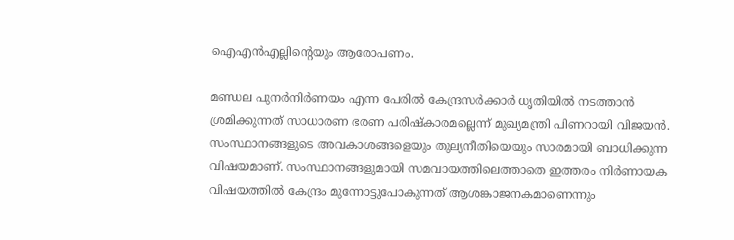ഐഎൻഎല്ലിന്റെയും ആരോപണം.

മണ്ഡല പുനർനിർണയം എന്ന പേരിൽ കേന്ദ്രസർക്കാർ ധൃതിയിൽ നടത്താൻ ശ്രമിക്കുന്നത് സാധാരണ ഭരണ പരിഷ്കാരമല്ലെന്ന് മുഖ്യമന്ത്രി പിണറായി വിജയൻ. സംസ്ഥാനങ്ങളുടെ അവകാശങ്ങളെയും തുല്യനീതിയെയും സാരമായി ബാധിക്കുന്ന വിഷയമാണ്. സംസ്ഥാനങ്ങളുമായി സമവായത്തിലെത്താതെ ഇത്തരം നിർണായക വിഷയത്തിൽ കേന്ദ്രം മുന്നോട്ടുപോകുന്നത് ആശങ്കാജനകമാണെന്നും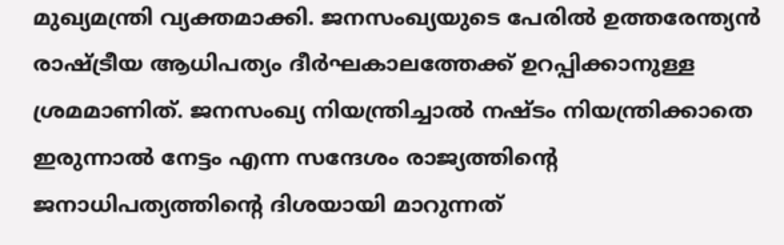മുഖ്യമന്ത്രി വ്യക്തമാക്കി. ജനസംഖ്യയുടെ പേരിൽ ഉത്തരേന്ത്യൻ രാഷ്ട്രീയ ആധിപത്യം ദീർഘകാലത്തേക്ക് ഉറപ്പിക്കാനുള്ള ശ്രമമാണിത്. ജനസംഖ്യ നിയന്ത്രിച്ചാൽ നഷ്ടം നിയന്ത്രിക്കാതെ ഇരുന്നാൽ നേട്ടം എന്ന സന്ദേശം രാജ്യത്തിന്റെ ജനാധിപത്യത്തിന്റെ ദിശയായി മാറുന്നത്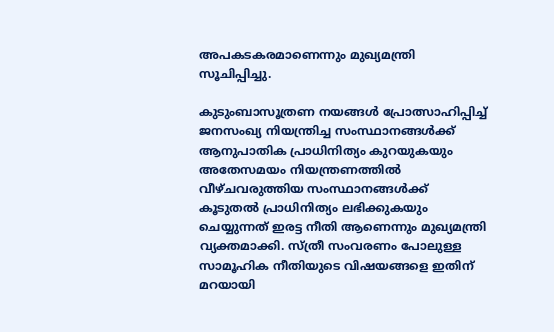അപകടകരമാണെന്നും മുഖ്യമന്ത്രി സൂചിപ്പിച്ചു.

കുടുംബാസൂത്രണ നയങ്ങൾ പ്രോത്സാഹിപ്പിച്ച് ജനസംഖ്യ നിയന്ത്രിച്ച സംസ്ഥാനങ്ങൾക്ക് ആനുപാതിക പ്രാധിനിത്യം കുറയുകയും അതേസമയം നിയന്ത്രണത്തിൽ വീഴ്ചവരുത്തിയ സംസ്ഥാനങ്ങൾക്ക് കൂടുതൽ പ്രാധിനിത്യം ലഭിക്കുകയും ചെയ്യുന്നത് ഇരട്ട നീതി ആണെന്നും മുഖ്യമന്ത്രി വ്യക്തമാക്കി. സ്ത്രീ സംവരണം പോലുള്ള സാമൂഹിക നീതിയുടെ വിഷയങ്ങളെ ഇതിന് മറയായി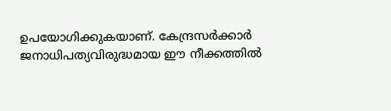ഉപയോഗിക്കുകയാണ്. കേന്ദ്രസർക്കാർ ജനാധിപത്യവിരുദ്ധമായ ഈ നീക്കത്തിൽ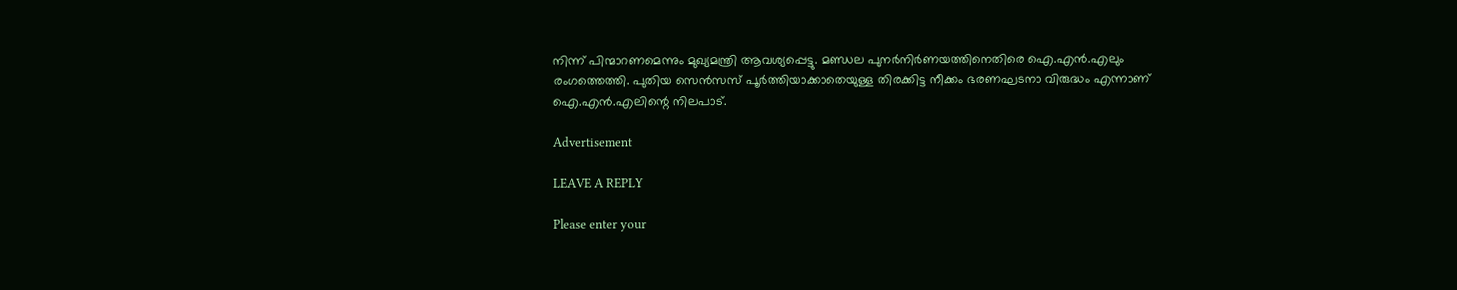നിന്ന് പിന്മാറണമെന്നും മുഖ്യമന്ത്രി ആവശ്യപ്പെട്ടു. മണ്ഡല പുനർനിർണയത്തിനെതിരെ ഐ.എൻ.എലും രംഗത്തെത്തി. പുതിയ സെൻസസ് പൂർത്തിയാക്കാതെയുള്ള തിരക്കിട്ട നീക്കം ഭരണഘടനാ വിരുദ്ധം എന്നാണ് ഐ.എൻ.എലിന്റെ നിലപാട്.

Advertisement

LEAVE A REPLY

Please enter your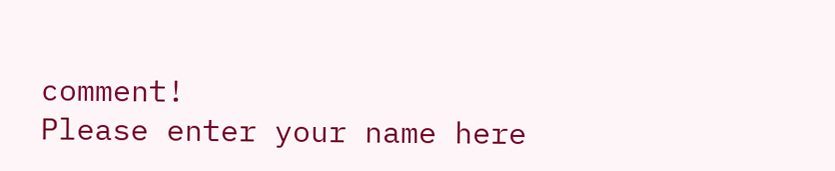comment!
Please enter your name here